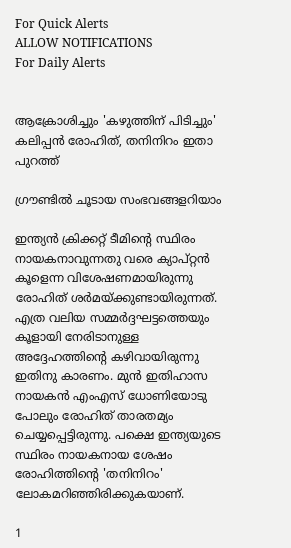For Quick Alerts
ALLOW NOTIFICATIONS
For Daily Alerts


ആക്രോശിച്ചും 'കഴുത്തിന് പിടിച്ചും' കലിപ്പന്‍ രോഹിത്, തനിനിറം ഇതാ പുറത്ത്

ഗ്രൗണ്ടില്‍ ചൂടായ സംഭവങ്ങളറിയാം

ഇന്ത്യന്‍ ക്രിക്കറ്റ് ടീമിന്റെ സ്ഥിരം നായകനാവുന്നതു വരെ ക്യാപ്റ്റന്‍ കൂളെന്ന വിശേഷണമായിരുന്നു രോഹിത് ശര്‍മയ്ക്കുണ്ടായിരുന്നത്. എത്ര വലിയ സമ്മര്‍ദ്ദഘട്ടത്തെയും കൂളായി നേരിടാനുള്ള അദ്ദേഹത്തിന്റെ കഴിവായിരുന്നു ഇതിനു കാരണം. മുന്‍ ഇതിഹാസ നായകന്‍ എംഎസ് ധോണിയോടു പോലും രോഹിത് താരതമ്യം ചെയ്യപ്പെട്ടിരുന്നു. പക്ഷെ ഇന്ത്യയുടെ സ്ഥിരം നായകനായ ശേഷം രോഹിത്തിന്റെ 'തനിനിറം' ലോകമറിഞ്ഞിരിക്കുകയാണ്.

1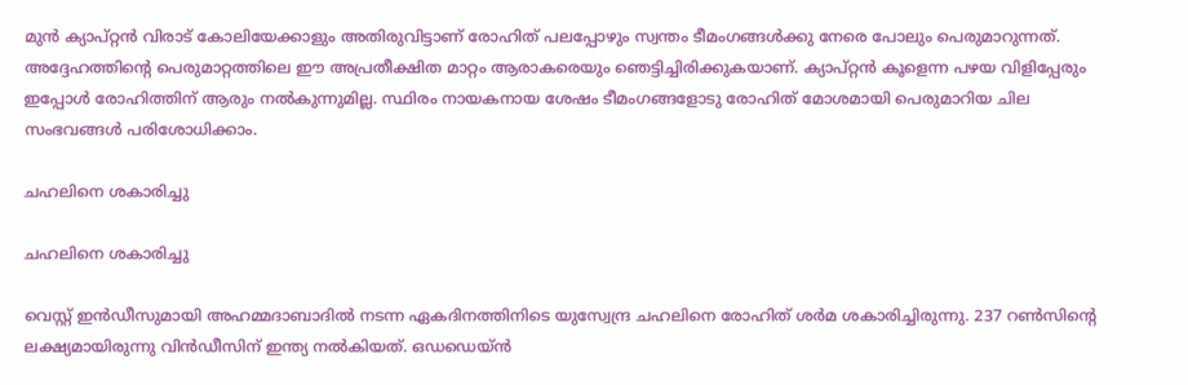മുന്‍ ക്യാപ്റ്റന്‍ വിരാട് കോലിയേക്കാളും അതിരുവിട്ടാണ് രോഹിത് പലപ്പോഴും സ്വന്തം ടീമംഗങ്ങള്‍ക്കു നേരെ പോലും പെരുമാറുന്നത്. അദ്ദേഹത്തിന്റെ പെരുമാറ്റത്തിലെ ഈ അപ്രതീക്ഷിത മാറ്റം ആരാകരെയും ഞെട്ടിച്ചിരിക്കുകയാണ്. ക്യാപ്റ്റന്‍ കൂളെന്ന പഴയ വിളിപ്പേരും ഇപ്പോള്‍ രോഹിത്തിന് ആരും നല്‍കുന്നുമില്ല. സ്ഥിരം നായകനായ ശേഷം ടീമംഗങ്ങളോടു രോഹിത് മോശമായി പെരുമാറിയ ചില സംഭവങ്ങള്‍ പരിശോധിക്കാം.

ചഹലിനെ ശകാരിച്ചു

ചഹലിനെ ശകാരിച്ചു

വെസ്റ്റ് ഇന്‍ഡീസുമായി അഹമ്മദാബാദില്‍ നടന്ന ഏകദിനത്തിനിടെ യുസ്വേന്ദ്ര ചഹലിനെ രോഹിത് ശര്‍മ ശകാരിച്ചിരുന്നു. 237 റണ്‍സിന്റെ ലക്ഷ്യമായിരുന്നു വിന്‍ഡീസിന് ഇന്ത്യ നല്‍കിയത്. ഒഡഡെയ്ന്‍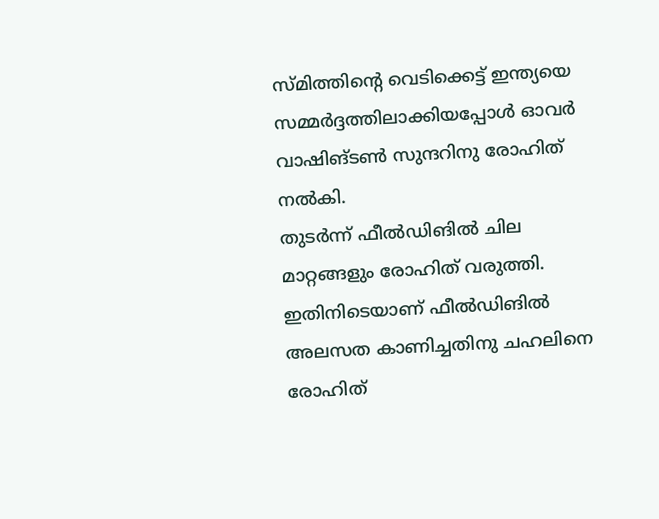സ്മിത്തിന്റെ വെടിക്കെട്ട് ഇന്ത്യയെ സമ്മര്‍ദ്ദത്തിലാക്കിയപ്പോള്‍ ഓവര്‍ വാഷിങ്ടണ്‍ സുന്ദറിനു രോഹിത് നല്‍കി.
തുടര്‍ന്ന് ഫീല്‍ഡിങില്‍ ചില മാറ്റങ്ങളും രോഹിത് വരുത്തി. ഇതിനിടെയാണ് ഫീല്‍ഡിങില്‍ അലസത കാണിച്ചതിനു ചഹലിനെ രോഹിത്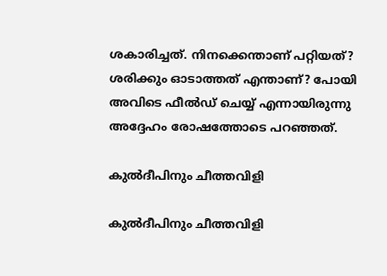ശകാരിച്ചത്. നിനക്കെന്താണ് പറ്റിയത്? ശരിക്കും ഓടാത്തത് എന്താണ്? പോയി അവിടെ ഫീല്‍ഡ് ചെയ്യ് എന്നായിരുന്നു അദ്ദേഹം രോഷത്തോടെ പറഞ്ഞത്.

കുല്‍ദീപിനും ചീത്തവിളി

കുല്‍ദീപിനും ചീത്തവിളി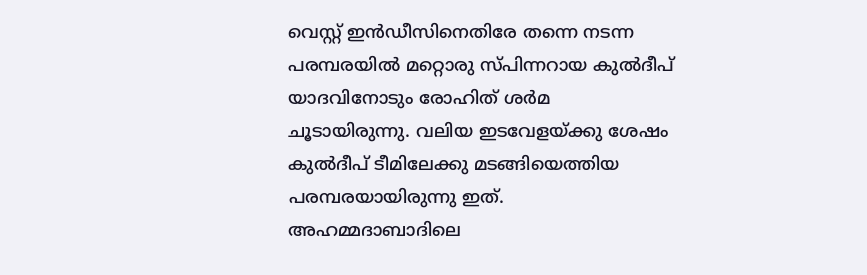വെസ്റ്റ് ഇന്‍ഡീസിനെതിരേ തന്നെ നടന്ന പരമ്പരയില്‍ മറ്റൊരു സ്പിന്നറായ കുല്‍ദീപ് യാദവിനോടും രോഹിത് ശര്‍മ ചൂടായിരുന്നു. വലിയ ഇടവേളയ്ക്കു ശേഷം കുല്‍ദീപ് ടീമിലേക്കു മടങ്ങിയെത്തിയ പരമ്പരയായിരുന്നു ഇത്.
അഹമ്മദാബാദിലെ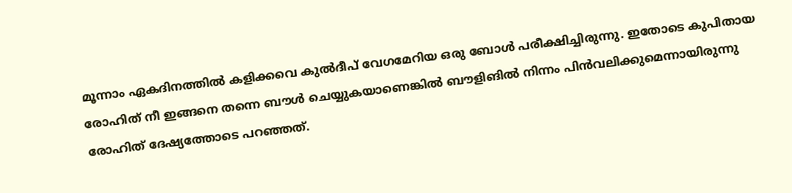മൂന്നാം ഏകദിനത്തില്‍ കളിക്കവെ കുല്‍ദീപ് വേഗമേറിയ ഒരു ബോള്‍ പരീക്ഷിച്ചിരുന്നു. ഇതോടെ കുപിതായ രോഹിത് നീ ഇങ്ങനെ തന്നെ ബൗള്‍ ചെയ്യുകയാണെങ്കില്‍ ബൗളിങില്‍ നിന്നം പിന്‍വലിക്കുമെന്നായിരുന്നു രോഹിത് ദേഷ്യത്തോടെ പറഞ്ഞത്.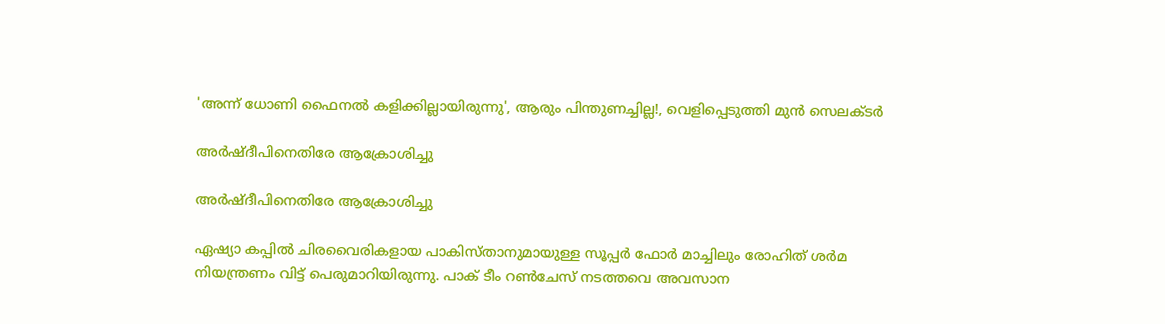'അന്ന് ധോണി ഫൈനല്‍ കളിക്കില്ലായിരുന്നു', ആരും പിന്തുണച്ചില്ല!, വെളിപ്പെടുത്തി മുന്‍ സെലക്ടര്‍

അര്‍ഷ്ദീപിനെതിരേ ആക്രോശിച്ചു

അര്‍ഷ്ദീപിനെതിരേ ആക്രോശിച്ചു

ഏഷ്യാ കപ്പില്‍ ചിരവൈരികളായ പാകിസ്താനുമായുള്ള സൂപ്പര്‍ ഫോര്‍ മാച്ചിലും രോഹിത് ശര്‍മ നിയന്ത്രണം വിട്ട് പെരുമാറിയിരുന്നു. പാക് ടീം റണ്‍ചേസ് നടത്തവെ അവസാന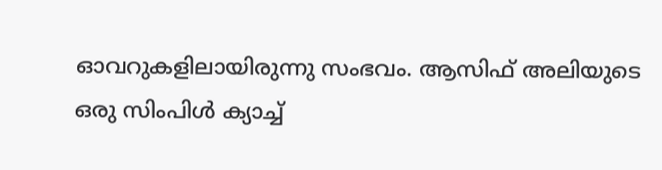ഓവറുകളിലായിരുന്നു സംഭവം. ആസിഫ് അലിയുടെ ഒരു സിംപിള്‍ ക്യാച്ച്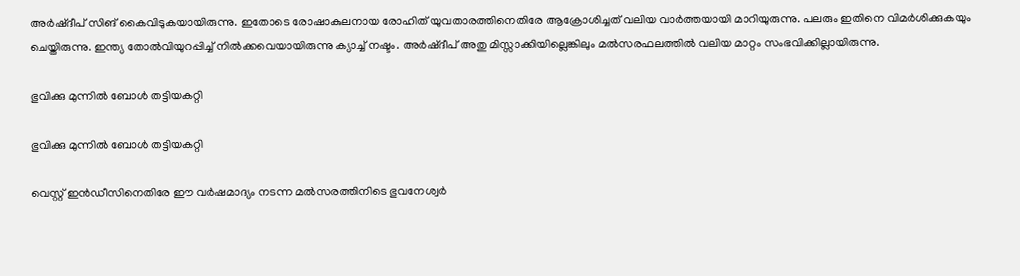അര്‍ഷ്ദീപ് സിങ് കൈവിടുകയായിരുന്നു. ഇതോടെ രോഷാകുലനായ രോഹിത് യുവതാരത്തിനെതിരേ ആക്രോശിച്ചത് വലിയ വാര്‍ത്തയായി മാറിയുരുന്നു. പലരും ഇതിനെ വിമര്‍ശിക്കുകയും ചെയ്തിരുന്നു. ഇന്ത്യ തോല്‍വിയുറപ്പിച്ച് നില്‍ക്കവെയായിരുന്നു ക്യാച്ച് നഷ്ടം. അര്‍ഷ്ദീപ് അതു മിസ്സാക്കിയില്ലെങ്കിലും മല്‍സരഫലത്തില്‍ വലിയ മാറ്റം സംഭവിക്കില്ലായിരുന്നു.

ഭുവിക്കു മുന്നില്‍ ബോള്‍ തട്ടിയകറ്റി

ഭുവിക്കു മുന്നില്‍ ബോള്‍ തട്ടിയകറ്റി

വെസ്റ്റ് ഇന്‍ഡീസിനെതിരേ ഈ വര്‍ഷമാദ്യം നടന്ന മല്‍സരത്തിനിടെ ഭുവനേശ്വര്‍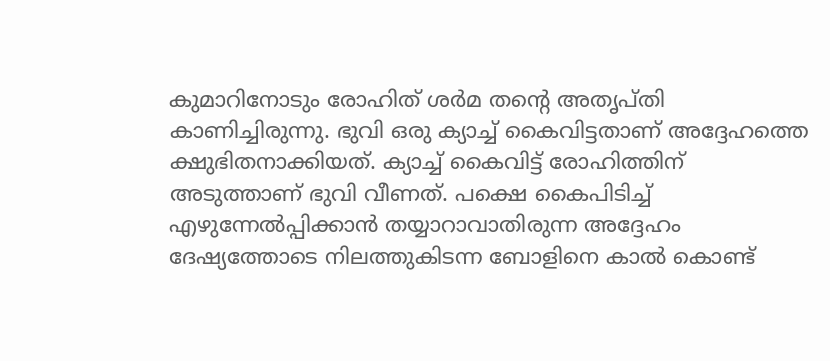കുമാറിനോടും രോഹിത് ശര്‍മ തന്റെ അതൃപ്തി കാണിച്ചിരുന്നു. ഭുവി ഒരു ക്യാച്ച് കൈവിട്ടതാണ് അദ്ദേഹത്തെ ക്ഷുഭിതനാക്കിയത്. ക്യാച്ച് കൈവിട്ട് രോഹിത്തിന് അടുത്താണ് ഭുവി വീണത്. പക്ഷെ കൈപിടിച്ച് എഴുന്നേല്‍പ്പിക്കാന്‍ തയ്യാറാവാതിരുന്ന അദ്ദേഹം ദേഷ്യത്തോടെ നിലത്തുകിടന്ന ബോളിനെ കാല്‍ കൊണ്ട്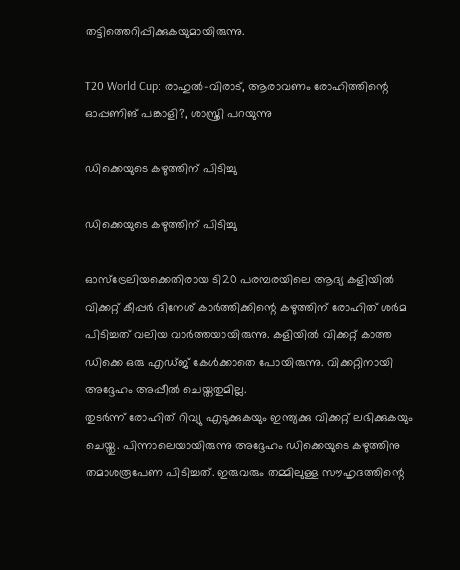തട്ടിത്തെറിപ്പിക്കുകയുമായിരുന്നു.

T20 World Cup: രാഹുല്‍-വിരാട്, ആരാവണം രോഹിത്തിന്റെ ഓപ്പണിങ് പങ്കാളി?, ശാസ്ത്രി പറയുന്നു

ഡിക്കെയുടെ കഴുത്തിന് പിടിച്ചു

ഡിക്കെയുടെ കഴുത്തിന് പിടിച്ചു

ഓസ്‌ട്രേലിയക്കെതിരായ ടി20 പരമ്പരയിലെ ആദ്യ കളിയില്‍ വിക്കറ്റ് കീപ്പര്‍ ദിനേശ് കാര്‍ത്തിക്കിന്റെ കഴുത്തിന് രോഹിത് ശര്‍മ പിടിച്ചത് വലിയ വാര്‍ത്തയായിരുന്നു. കളിയില്‍ വിക്കറ്റ് കാത്ത ഡിക്കെ ഒരു എഡ്ജ് കേള്‍ക്കാതെ പോയിരുന്നു. വിക്കറ്റിനായി അദ്ദേഹം അപ്പീല്‍ ചെയ്തതുമില്ല.
തുടര്‍ന്ന് രോഹിത് റിവ്യു എടുക്കുകയും ഇന്ത്യക്കു വിക്കറ്റ് ലഭിക്കുകയും ചെയ്തു. പിന്നാലെയായിരുന്നു അദ്ദേഹം ഡിക്കെയുടെ കഴുത്തിനു തമാശരൂപേണ പിടിച്ചത്. ഇരുവരും തമ്മിലുള്ള സൗഹൃദത്തിന്റെ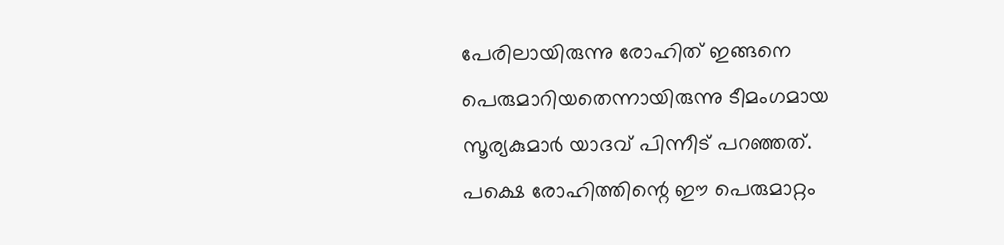പേരിലായിരുന്നു രോഹിത് ഇങ്ങനെ പെരുമാറിയതെന്നായിരുന്നു ടീമംഗമായ സൂര്യകുമാര്‍ യാദവ് പിന്നീട് പറഞ്ഞത്. പക്ഷെ രോഹിത്തിന്റെ ഈ പെരുമാറ്റം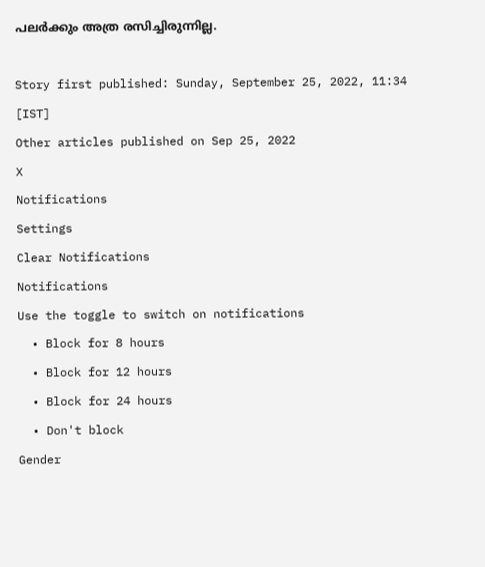പലര്‍ക്കും അത്ര രസിച്ചിരുന്നില്ല.

Story first published: Sunday, September 25, 2022, 11:34 [IST]
Other articles published on Sep 25, 2022
X
Notifications
Settings
Clear Notifications
Notifications
Use the toggle to switch on notifications
  • Block for 8 hours
  • Block for 12 hours
  • Block for 24 hours
  • Don't block
Gender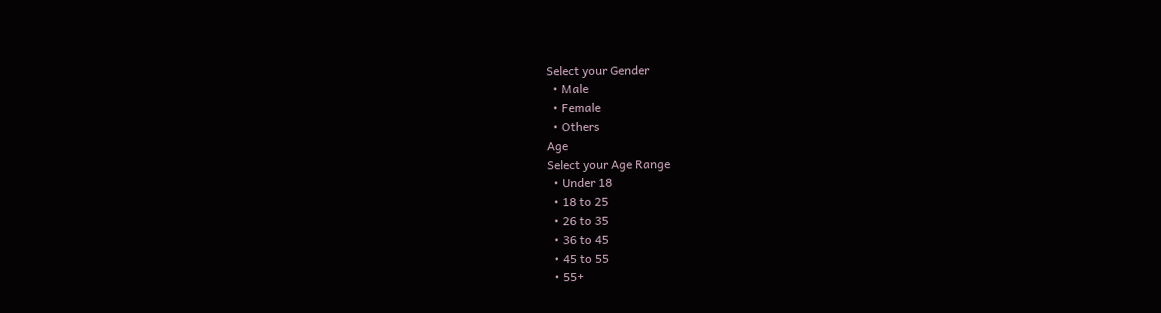Select your Gender
  • Male
  • Female
  • Others
Age
Select your Age Range
  • Under 18
  • 18 to 25
  • 26 to 35
  • 36 to 45
  • 45 to 55
  • 55+